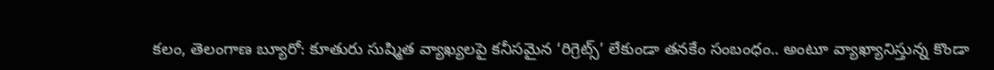కలం, తెలంగాణ బ్యూరో: కూతురు సుష్మిత వ్యాఖ్యలపై కనీసమైన ‘రిగ్రెట్స్’ లేకుండా తనకేం సంబంధం.. అంటూ వ్యాఖ్యానిస్తున్న కొండా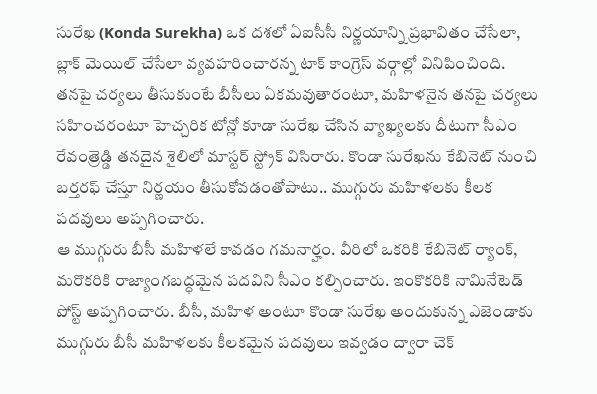సురేఖ (Konda Surekha) ఒక దశలో ఏఐసీసీ నిర్ణయాన్ని ప్రభావితం చేసేలా, బ్లాక్ మెయిల్ చేసేలా వ్యవహరించారన్న టాక్ కాంగ్రెస్ వర్గాల్లో వినిపించింది. తనపై చర్యలు తీసుకుంటే బీసీలు ఏకమవుతారంటూ, మహిళనైన తనపై చర్యలు సహించరంటూ హెచ్చరిక టోన్లో కూడా సురేఖ చేసిన వ్యాఖ్యలకు దీటుగా సీఎం రేవంత్రెడ్డి తనదైన శైలిలో మాస్టర్ స్ట్రోక్ విసిరారు. కొండా సురేఖను కేబినెట్ నుంచి బర్తరఫ్ చేస్తూ నిర్ణయం తీసుకోవడంతోపాటు.. ముగ్గురు మహిళలకు కీలక పదవులు అప్పగించారు.
ఆ ముగ్గురు బీసీ మహిళలే కావడం గమనార్హం. వీరిలో ఒకరికి కేబినెట్ ర్యాంక్, మరొకరికి రాజ్యాంగబద్ధమైన పదవిని సీఎం కల్పించారు. ఇంకొకరికి నామినేటెడ్ పోస్ట్ అప్పగించారు. బీసీ, మహిళ అంటూ కొండా సురేఖ అందుకున్న ఎజెండాకు ముగ్గురు బీసీ మహిళలకు కీలకమైన పదవులు ఇవ్వడం ద్వారా చెక్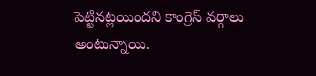పెట్టినట్లయిందని కాంగ్రెస్ వర్గాలు అంటున్నాయి.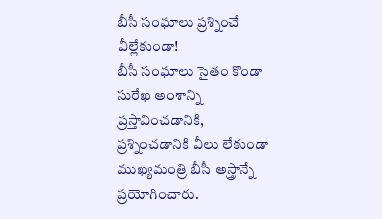బీసీ సంఘాలు ప్రశ్నించే వీల్లేకుండా!
బీసీ సంఘాలు సైతం కొండా సురేఖ అంశాన్ని ప్రస్తావించడానికి, ప్రశ్నించడానికి వీలు లేకుండా ముఖ్యమంత్రి బీసీ అస్త్రాన్నే ప్రయోగించారు.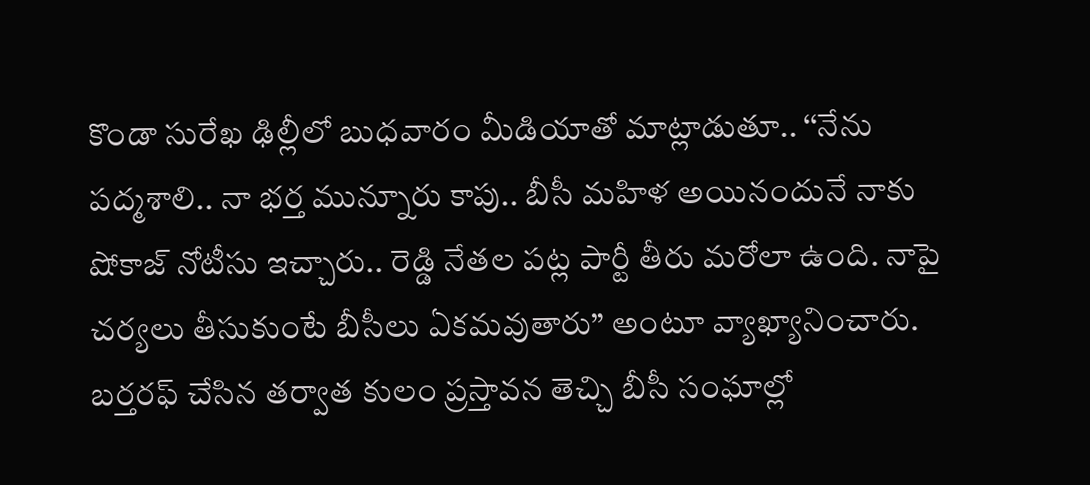కొండా సురేఖ ఢిల్లీలో బుధవారం మీడియాతో మాట్లాడుతూ.. ‘‘నేను పద్మశాలి.. నా భర్త మున్నూరు కాపు.. బీసీ మహిళ అయినందునే నాకు షోకాజ్ నోటీసు ఇచ్చారు.. రెడ్డి నేతల పట్ల పార్టీ తీరు మరోలా ఉంది. నాపై చర్యలు తీసుకుంటే బీసీలు ఏకమవుతారు” అంటూ వ్యాఖ్యానించారు. బర్తరఫ్ చేసిన తర్వాత కులం ప్రస్తావన తెచ్చి బీసీ సంఘాల్లో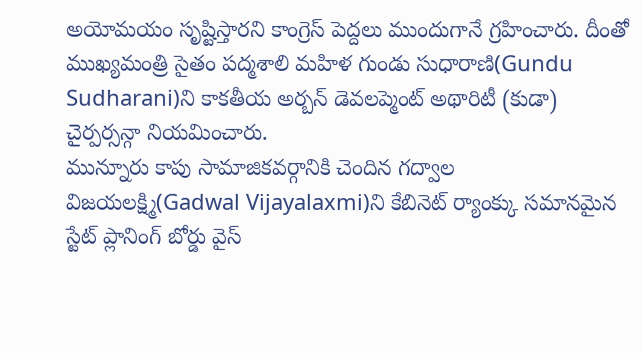అయోమయం సృష్టిస్తారని కాంగ్రెస్ పెద్దలు ముందుగానే గ్రహించారు. దీంతో ముఖ్యమంత్రి సైతం పద్మశాలి మహిళ గుండు సుధారాణి(Gundu Sudharani)ని కాకతీయ అర్బన్ డెవలప్మెంట్ అథారిటీ (కుడా) చైర్పర్సన్గా నియమించారు.
మున్నూరు కాపు సామాజికవర్గానికి చెందిన గద్వాల విజయలక్ష్మి(Gadwal Vijayalaxmi)ని కేబినెట్ ర్యాంక్కు సమానమైన స్టేట్ ప్లానింగ్ బోర్డు వైస్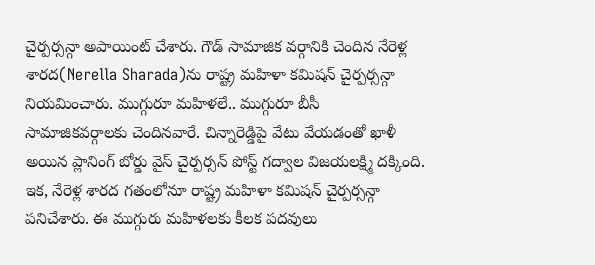చైర్పర్సన్గా అపాయింట్ చేశారు. గౌడ్ సామాజిక వర్గానికి చెందిన నేరెళ్ల శారద(Nerella Sharada)ను రాష్ట్ర మహిళా కమిషన్ చైర్పర్సన్గా నియమించారు. ముగ్గురూ మహిళలే.. ముగ్గురూ బీసీ సామాజికవర్గాలకు చెందినవారే. చిన్నారెడ్డిపై వేటు వేయడంతో ఖాళీ అయిన ప్లానింగ్ బోర్డు వైస్ చైర్పర్సన్ పోస్ట్ గద్వాల విజయలక్ష్మి దక్కింది. ఇక, నేరెళ్ల శారద గతంలోనూ రాష్ట్ర మహిళా కమిషన్ చైర్పర్సన్గా పనిచేశారు. ఈ ముగ్గురు మహిళలకు కీలక పదవులు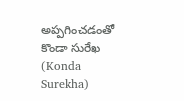అప్పగించడంతో కొండా సురేఖ (Konda Surekha)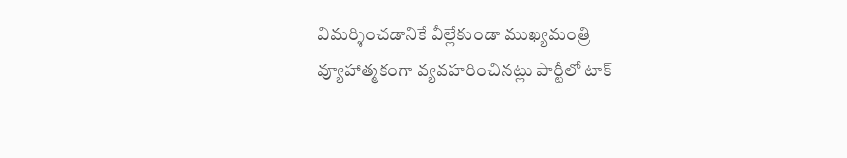విమర్శించడానికే వీల్లేకుండా ముఖ్యమంత్రి వ్యూహాత్మకంగా వ్యవహరించినట్లు పార్టీలో టాక్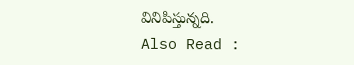వినిపిస్తున్నది.
Also Read :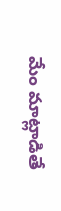మేం మాట్లాడితే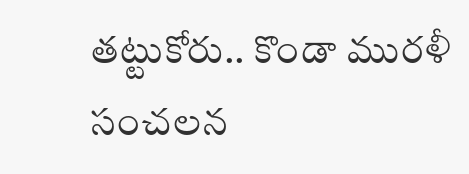తట్టుకోరు.. కొండా మురళీ సంచలన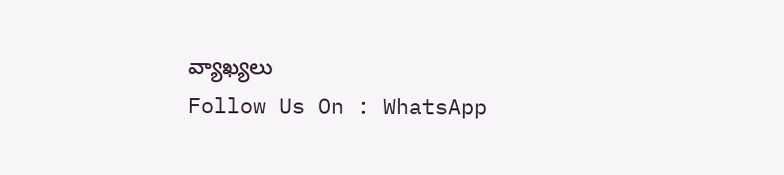వ్యాఖ్యలు
Follow Us On : WhatsApp